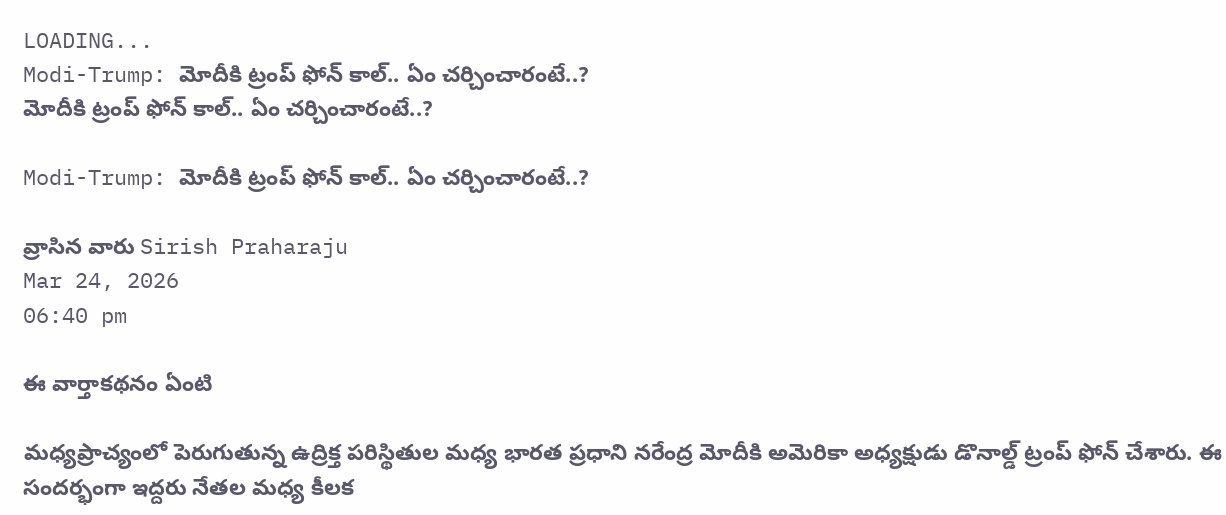LOADING...
Modi-Trump: మోదీకి ట్రంప్ ఫోన్ కాల్.. ఏం చర్చించారంటే..?
మోదీకి ట్రంప్ ఫోన్ కాల్.. ఏం చర్చించారంటే..?

Modi-Trump: మోదీకి ట్రంప్ ఫోన్ కాల్.. ఏం చర్చించారంటే..?

వ్రాసిన వారు Sirish Praharaju
Mar 24, 2026
06:40 pm

ఈ వార్తాకథనం ఏంటి

మధ్యప్రాచ్యంలో పెరుగుతున్న ఉద్రిక్త పరిస్థితుల మధ్య భారత ప్రధాని నరేంద్ర మోదీకి అమెరికా అధ్యక్షుడు డొనాల్డ్ ట్రంప్ ఫోన్ చేశారు. ఈ సందర్భంగా ఇద్దరు నేతల మధ్య కీలక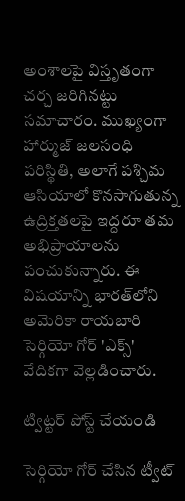అంశాలపై విస్తృతంగా చర్చ జరిగినట్టు సమాచారం. ముఖ్యంగా హార్ముజ్ జలసంధి పరిస్థితి, అలాగే పశ్చిమ ఆసియాలో కొనసాగుతున్న ఉద్రిక్తతలపై ఇద్దరూ తమ అభిప్రాయాలను పంచుకున్నారు. ఈ విషయాన్ని భారత్‌లోని అమెరికా రాయబారి సెర్గియో గోర్ 'ఎక్స్' వేదికగా వెల్లడించారు.

ట్విట్టర్ పోస్ట్ చేయండి

సెర్గియో గోర్‌ చేసిన ట్వీట్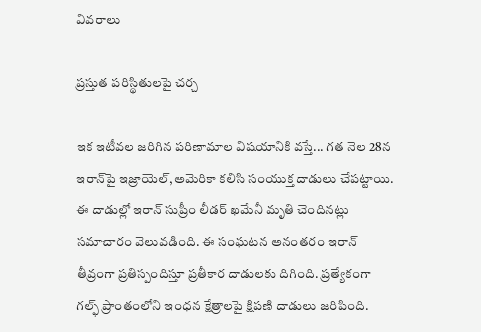వివరాలు

ప్రస్తుత పరిస్థితులపై చర్చ

ఇక ఇటీవల జరిగిన పరిణామాల విషయానికి వస్తే... గత నెల 28న ఇరాన్‌పై ఇజ్రాయెల్,అమెరికా కలిసి సంయుక్త దాడులు చేపట్టాయి. ఈ దాడుల్లో ఇరాన్ సుప్రీం లీడర్ ఖమేనీ మృతి చెందినట్లు సమాచారం వెలువడింది. ఈ సంఘటన అనంతరం ఇరాన్ తీవ్రంగా ప్రతిస్పందిస్తూ ప్రతీకార దాడులకు దిగింది. ప్రత్యేకంగా గల్ఫ్ ప్రాంతంలోని ఇంధన క్షేత్రాలపై క్షిపణి దాడులు జరిపింది.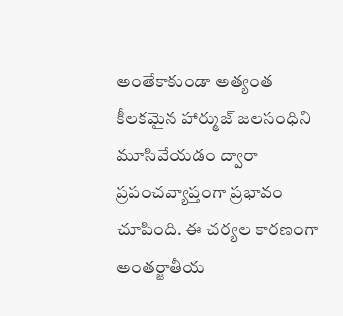అంతేకాకుండా అత్యంత కీలకమైన హార్ముజ్ జలసంధిని మూసివేయడం ద్వారా ప్రపంచవ్యాప్తంగా ప్రభావం చూపింది. ఈ చర్యల కారణంగా అంతర్జాతీయ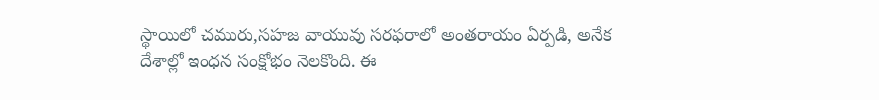స్థాయిలో చమురు,సహజ వాయువు సరఫరాలో అంతరాయం ఏర్పడి, అనేక దేశాల్లో ఇంధన సంక్షోభం నెలకొంది. ఈ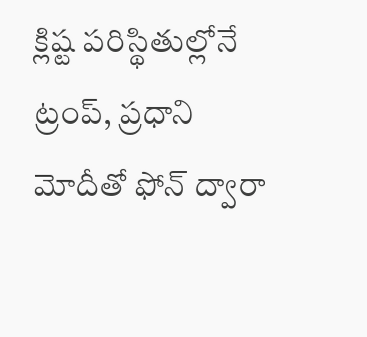క్లిష్ట పరిస్థితుల్లోనే ట్రంప్, ప్రధాని మోదీతో ఫోన్ ద్వారా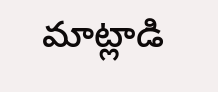మాట్లాడి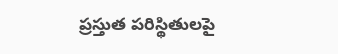ప్రస్తుత పరిస్థితులపై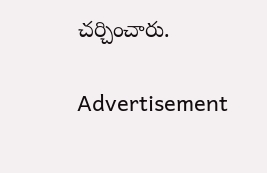చర్చించారు.

Advertisement